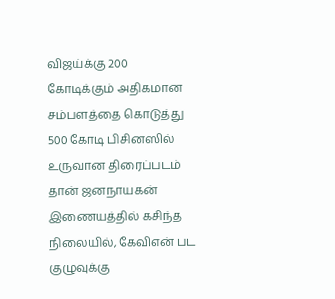விஜய்க்கு 200 கோடிக்கும் அதிகமான சம்பளத்தை கொடுத்து 500 கோடி பிசினஸில் உருவான திரைப்படம் தான் ஜனநாயகன் இணையத்தில் கசிந்த நிலையில், கேவிஎன் பட குழுவுக்கு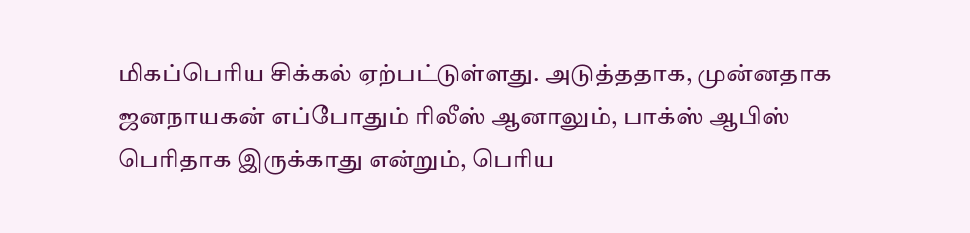மிகப்பெரிய சிக்கல் ஏற்பட்டுள்ளது. அடுத்ததாக, முன்னதாக ஜனநாயகன் எப்போதும் ரிலீஸ் ஆனாலும், பாக்ஸ் ஆபிஸ் பெரிதாக இருக்காது என்றும், பெரிய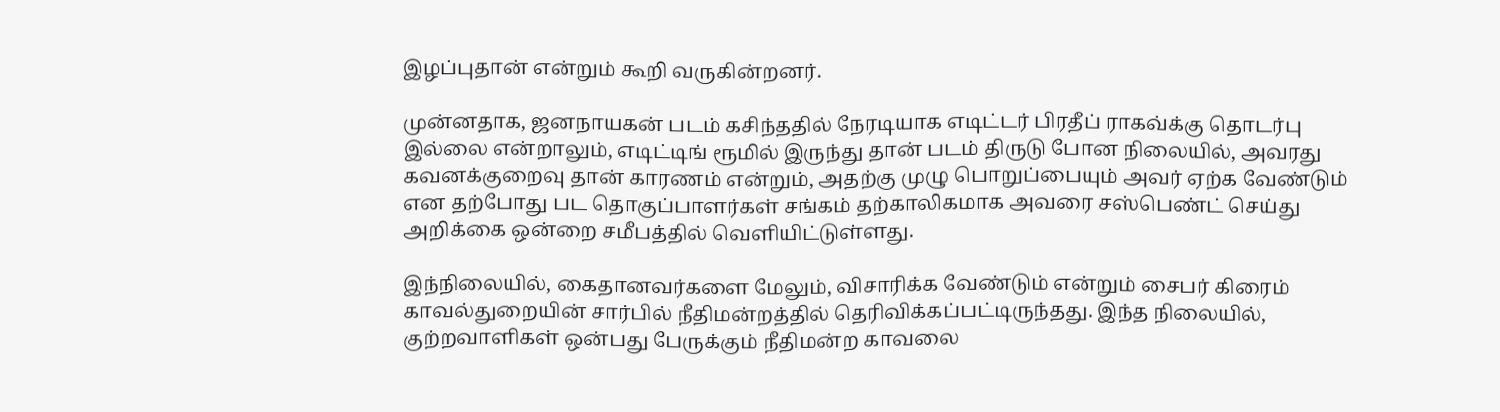இழப்புதான் என்றும் கூறி வருகின்றனர்.

முன்னதாக, ஜனநாயகன் படம் கசிந்ததில் நேரடியாக எடிட்டர் பிரதீப் ராகவ்க்கு தொடர்பு இல்லை என்றாலும், எடிட்டிங் ரூமில் இருந்து தான் படம் திருடு போன நிலையில், அவரது கவனக்குறைவு தான் காரணம் என்றும், அதற்கு முழு பொறுப்பையும் அவர் ஏற்க வேண்டும் என தற்போது பட தொகுப்பாளர்கள் சங்கம் தற்காலிகமாக அவரை சஸ்பெண்ட் செய்து அறிக்கை ஒன்றை சமீபத்தில் வெளியிட்டுள்ளது.

இந்நிலையில், கைதானவர்களை மேலும், விசாரிக்க வேண்டும் என்றும் சைபர் கிரைம் காவல்துறையின் சார்பில் நீதிமன்றத்தில் தெரிவிக்கப்பட்டிருந்தது. இந்த நிலையில், குற்றவாளிகள் ஒன்பது பேருக்கும் நீதிமன்ற காவலை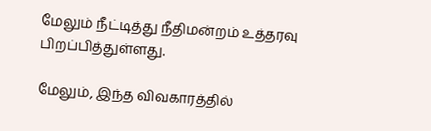மேலும் நீட்டித்து நீதிமன்றம் உத்தரவு பிறப்பித்துள்ளது.

மேலும், இந்த விவகாரத்தில்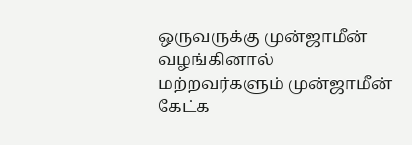ஒருவருக்கு முன்ஜாமீன் வழங்கினால் மற்றவர்களும் முன்ஜாமீன் கேட்க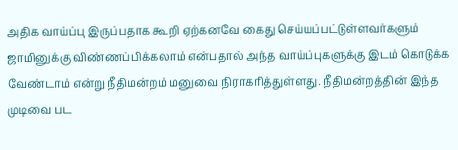அதிக வாய்ப்பு இருப்பதாக கூறி ஏற்கனவே கைது செய்யப்பட்டுள்ளவர்களும் ஜாமினுக்கு விண்ணப்பிக்கலாம் என்பதால் அந்த வாய்ப்புகளுக்கு இடம் கொடுக்க வேண்டாம் என்று நீதிமன்றம் மனுவை நிராகரித்துள்ளது. நீதிமன்றத்தின் இந்த முடிவை பட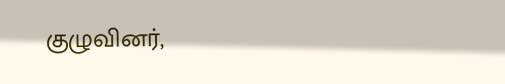குழுவினர்,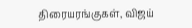திரையரங்குகள், விஜய்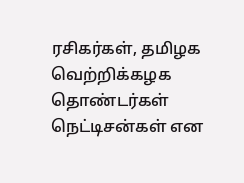ரசிகர்கள், தமிழக வெற்றிக்கழக தொண்டர்கள் நெட்டிசன்கள் என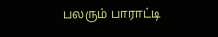பலரும் பாராட்டி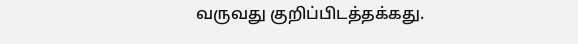வருவது குறிப்பிடத்தக்கது.